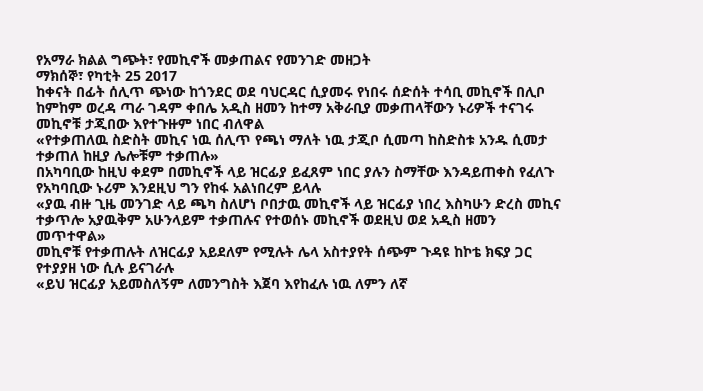የአማራ ክልል ግጭት፣ የመኪኖች መቃጠልና የመንገድ መዘጋት
ማክሰኞ፣ የካቲት 25 2017
ከቀናት በፊት ሰሊጥ ጭነው ከጎንደር ወደ ባህርዳር ሲያመሩ የነበሩ ሰድሰት ተሳቢ መኪኖች በሊቦ ከምከም ወረዳ ጣራ ገዳም ቀበሌ አዲስ ዘመን ከተማ አቅራቢያ መቃጠላቸውን ኑሪዎች ተናገሩ መኪኖቹ ታጂበው እየተጉዙም ነበር ብለዋል
«የተቃጠለዉ ስድስት መኪና ነዉ ሰሊጥ የጫነ ማለት ነዉ ታጂቦ ሲመጣ ከስድስቱ አንዱ ሲመታ ተቃጠለ ከዚያ ሌሎቹም ተቃጠሉ»
በአካባቢው ከዚህ ቀደም በመኪኖች ላይ ዝርፊያ ይፈጸም ነበር ያሉን ስማቸው እንዳይጠቀስ የፈለጉ የአካባቢው ኑሪም እንደዚህ ግን የከፋ አልነበረም ይላሉ
«ያዉ ብዙ ጊዜ መንገድ ላይ ጫካ ስለሆነ ቦበታዉ መኪኖች ላይ ዝርፊያ ነበረ እስካሁን ድረስ መኪና ተቃጥሎ አያዉቅም አሁንላይም ተቃጠሉና የተወሰኑ መኪኖች ወደዚህ ወደ አዲስ ዘመን መጥተዋል»
መኪኖቹ የተቃጠሉት ለዝርፊያ አይደለም የሚሉት ሌላ አስተያየት ሰጭም ጉዳዩ ከኮቴ ክፍያ ጋር የተያያዘ ነው ሲሉ ይናገራሉ
«ይህ ዝርፊያ አይመስለኝም ለመንግስት እጀባ እየከፈሉ ነዉ ለምን ለኛ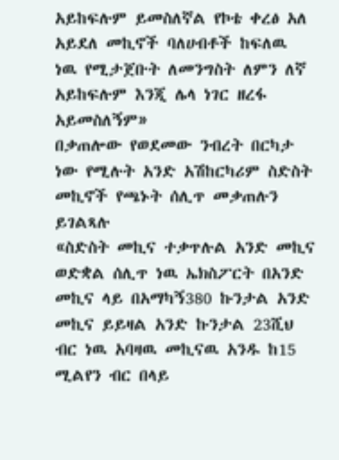አይከፍሉም ይመስለኛል የኮቴ ቀረፅ አለ አይደለ መኪኖች ባለሀብቶች ከፍለዉ ነዉ የሚታጀቡት ለመንግስት ለምን ለኛ አይከፍሉም እንጂ ሌላ ነገር ዘረፋ አይመስለኝም»
በቃጠሎው የወደመው ንብረት በርካታ ነው የሚሉት አንድ አሽከርካሪም ስድስት መኪኖች የጫኑት ሰሊጥ መቃጠሉን ይገልጻሉ
«ስድስት መኪና ተቃጥሉል አንድ መኪና ወድቋል ሰሊጥ ነዉ ኤክስፖርት በአንድ መኪና ላይ በአማካኝ380 ኩንታል አንድ መኪና ይይዛል አንድ ኩንታል 23ሺህ ብር ነዉ አባዛዉ መኪናዉ አንዱ ከ15 ሚልየን ብር በላይ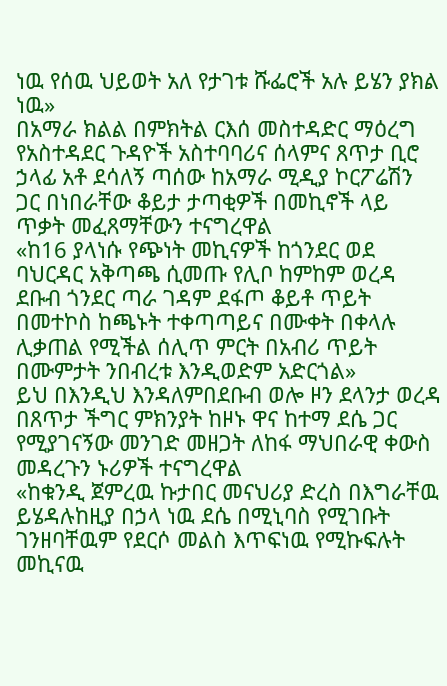ነዉ የሰዉ ህይወት አለ የታገቱ ሹፌሮች አሉ ይሄን ያክል ነዉ»
በአማራ ክልል በምክትል ርእሰ መስተዳድር ማዕረግ የአስተዳደር ጉዳዮች አስተባባሪና ሰላምና ጸጥታ ቢሮ ኃላፊ አቶ ደሳለኝ ጣሰው ከአማራ ሚዲያ ኮርፖሬሽን ጋር በነበራቸው ቆይታ ታጣቂዎች በመኪኖች ላይ ጥቃት መፈጸማቸውን ተናግረዋል
«ከ16 ያላነሱ የጭነት መኪናዎች ከጎንደር ወደ ባህርዳር አቅጣጫ ሲመጡ የሊቦ ከምከም ወረዳ ደቡብ ጎንደር ጣራ ገዳም ደፋጦ ቆይቶ ጥይት በመተኮስ ከጫኑት ተቀጣጣይና በሙቀት በቀላሉ ሊቃጠል የሚችል ሰሊጥ ምርት በአብሪ ጥይት በሙምታት ንበብረቱ እንዲወድም አድርጎል»
ይህ በእንዲህ እንዳለምበደቡብ ወሎ ዞን ደላንታ ወረዳ በጸጥታ ችግር ምክንያት ከዞኑ ዋና ከተማ ደሴ ጋር የሚያገናኝው መንገድ መዘጋት ለከፋ ማህበራዊ ቀውስ መዳረጉን ኑሪዎች ተናግረዋል
«ከቁንዲ ጀምረዉ ኩታበር መናህሪያ ድረስ በእግራቸዉ ይሄዳሉከዚያ በኃላ ነዉ ደሴ በሚኒባስ የሚገቡት ገንዘባቸዉም የደርሶ መልስ እጥፍነዉ የሚኩፍሉት መኪናዉ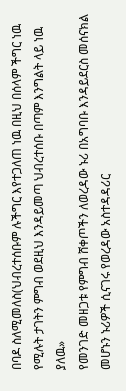በባዶ ስለሚመለስ(ህብረተሰቡም ሉችግር እየተጋለጠ ነዉ በዚህ በሰላም ችግር ነዉ የሚሉት ታገትን ምግብ ወደዚህ እንዳይመጣ ህብረተሰቡ በጣም እንግልት ላይ ነዉ ያለዉ»
የመንገድ መዘጋቱ የምግብ ሸቀጦችን ለወረዳው ኑሪ በአግባቡ እንዳይደርስ መሰናክል መሆኑን ኑሪዎች ሲናገሩ የወረዳው አስተዳዳሪር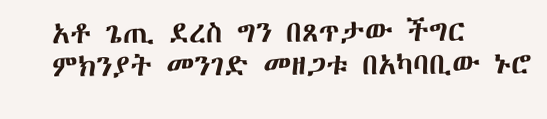አቶ ጌጢ ደረስ ግን በጸጥታው ችግር ምክንያት መንገድ መዘጋቱ በአካባቢው ኑሮ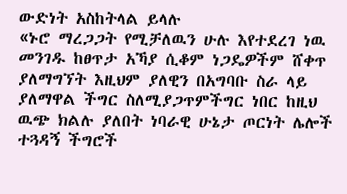ውድነት አስከትላል ይላሉ
«ኑሮ ማረጋጋት የሚቻለዉን ሁሉ እየተደረገ ነዉ መንገዱ ከፀጥታ አኻያ ሲቆም ነጋዴዎችም ሸቀጥ ያለማግኘት እዚህም ያለዊን በአግባቡ ስራ ላይ ያለማዋል ችግር ስለሚያጋጥምችግር ነበር ከዚህ ዉጭ ክልሉ ያለበት ነባራዊ ሁኔታ ጦርነት ሌሎች ተጓዳኝ ችግሮች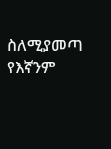ስለሚያመጣ የእኛንም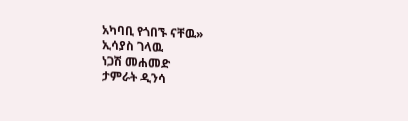አካባቢ የጎበኙ ናቸዉ»
ኢሳያስ ገላዉ
ነጋሽ መሐመድ
ታምራት ዲንሳ